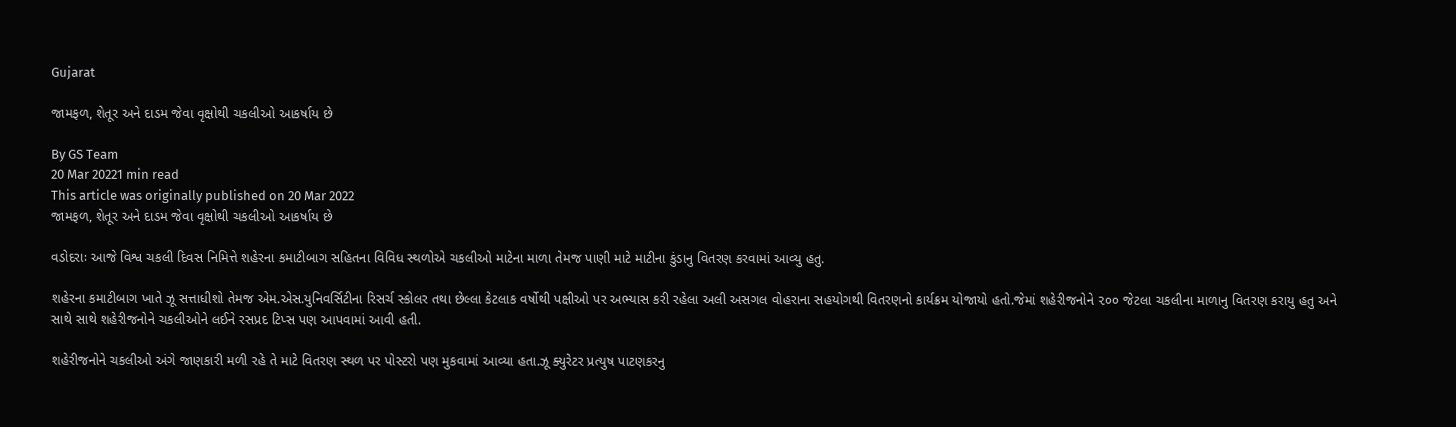Gujarat

જામફળ, શેતૂર અને દાડમ જેવા વૃક્ષોથી ચકલીઓ આકર્ષાય છે

By GS Team
20 Mar 20221 min read
This article was originally published on 20 Mar 2022
જામફળ, શેતૂર અને દાડમ જેવા વૃક્ષોથી ચકલીઓ આકર્ષાય છે

વડોદરાઃ આજે વિશ્વ ચકલી દિવસ નિમિત્તે શહેરના કમાટીબાગ સહિતના વિવિધ સ્થળોએ ચકલીઓ માટેના માળા તેમજ પાણી માટે માટીના કુંડાનુ વિતરણ કરવામાં આવ્યુ હતુ.

શહેરના કમાટીબાગ ખાતે ઝૂ સત્તાધીશો તેમજ એમ.એસ.યુનિવર્સિટીના રિસર્ચ સ્કોલર તથા છેલ્લા કેટલાક વર્ષોથી પક્ષીઓ પર અભ્યાસ કરી રહેલા અલી અસગલ વોહરાના સહયોગથી વિતરણનો કાર્યક્રમ યોજાયો હતો.જેમાં શહેરીજનોને ૨૦૦ જેટલા ચકલીના માળાનુ વિતરણ કરાયુ હતુ અને સાથે સાથે શહેરીજનોને ચકલીઓને લઈને રસપ્રદ ટિપ્સ પણ આપવામાં આવી હતી.

શહેરીજનોને ચકલીઓ અંગે જાણકારી મળી રહે તે માટે વિતરણ સ્થળ પર પોસ્ટરો પણ મુકવામાં આવ્યા હતા.ઝૂ ક્યુરેટર પ્રત્યુષ પાટણકરનુ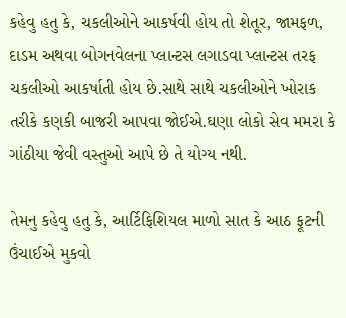કહેવુ હતુ કે, ચકલીઓને આકર્ષવી હોય તો શેતૂર, જામફળ, દાડમ અથવા બોગનવેલના પ્લાન્ટસ લગાડવા પ્લાન્ટસ તરફ ચકલીઓ આકર્ષાતી હોય છે.સાથે સાથે ચકલીઓને ખોરાક તરીકે કણકી બાજરી આપવા જોઈએ.ઘણા લોકો સેવ મમરા કે ગાંઠીયા જેવી વસ્તુઓ આપે છે તે યોગ્ય નથી.

તેમનુ કહેવુ હતુ કે, આર્ટિફિશિયલ માળો સાત કે આઠ ફૂટની ઉંચાઈએ મુકવો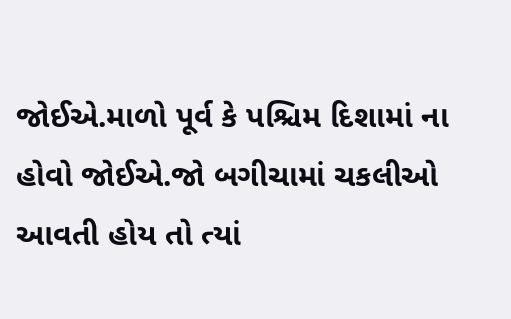જોઈએ.માળો પૂર્વ કે પશ્ચિમ દિશામાં ના હોવો જોઈએ.જો બગીચામાં ચકલીઓ આવતી હોય તો ત્યાં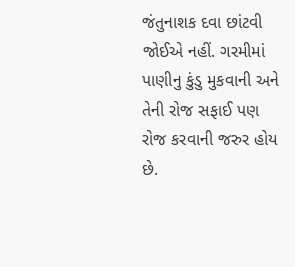જંતુનાશક દવા છાંટવી જોઈએ નહીં. ગરમીમાં પાણીનુ કુંડુ મુકવાની અને તેની રોજ સફાઈ પણ રોજ કરવાની જરુર હોય છે.